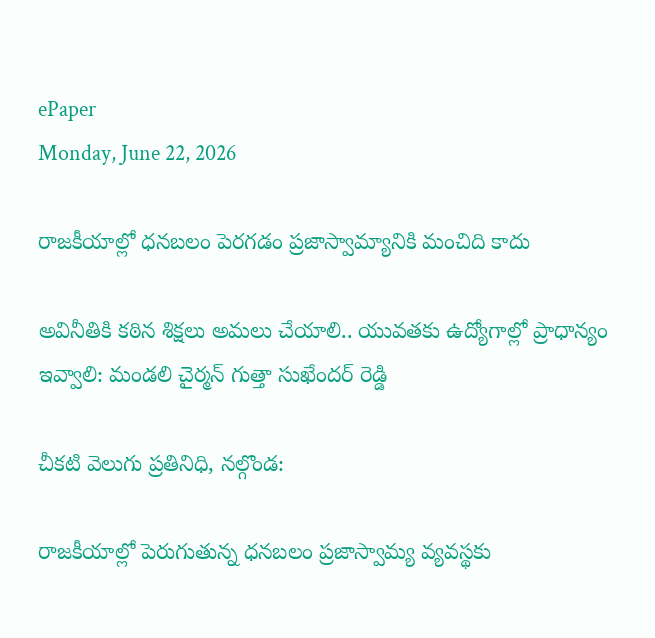ePaper
Monday, June 22, 2026

రాజకీయాల్లో ధనబలం పెరగడం ప్రజాస్వామ్యానికి మంచిది కాదు

అవినీతికి కఠిన శిక్షలు అమలు చేయాలి.. యువతకు ఉద్యోగాల్లో ప్రాధాన్యం ఇవ్వాలి: మండలి చైర్మన్ గుత్తా సుఖేందర్ రెడ్డి

చీకటి వెలుగు ప్రతినిధి, నల్గొండ:

రాజకీయాల్లో పెరుగుతున్న ధనబలం ప్రజాస్వామ్య వ్యవస్థకు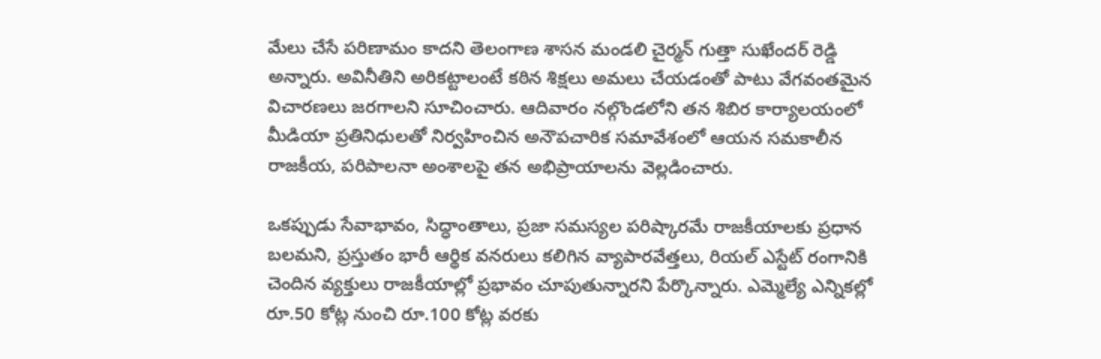మేలు చేసే పరిణామం కాదని తెలంగాణ శాసన మండలి చైర్మన్ గుత్తా సుఖేందర్ రెడ్డి అన్నారు. అవినీతిని అరికట్టాలంటే కఠిన శిక్షలు అమలు చేయడంతో పాటు వేగవంతమైన విచారణలు జరగాలని సూచించారు. ఆదివారం నల్గొండలోని తన శిబిర కార్యాలయంలో మీడియా ప్రతినిధులతో నిర్వహించిన అనౌపచారిక సమావేశంలో ఆయన సమకాలీన రాజకీయ, పరిపాలనా అంశాలపై తన అభిప్రాయాలను వెల్లడించారు.

ఒకప్పుడు సేవాభావం, సిద్ధాంతాలు, ప్రజా సమస్యల పరిష్కారమే రాజకీయాలకు ప్రధాన బలమని, ప్రస్తుతం భారీ ఆర్థిక వనరులు కలిగిన వ్యాపారవేత్తలు, రియల్ ఎస్టేట్ రంగానికి చెందిన వ్యక్తులు రాజకీయాల్లో ప్రభావం చూపుతున్నారని పేర్కొన్నారు. ఎమ్మెల్యే ఎన్నికల్లో రూ.50 కోట్ల నుంచి రూ.100 కోట్ల వరకు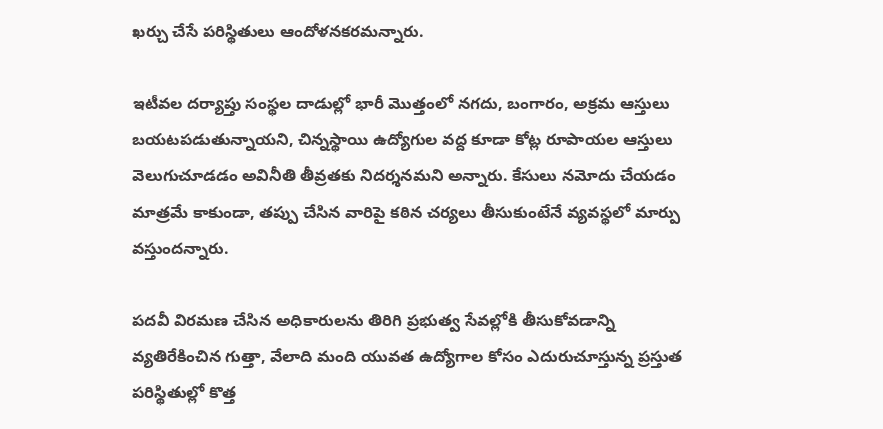ఖర్చు చేసే పరిస్థితులు ఆందోళనకరమన్నారు.

ఇటీవల దర్యాప్తు సంస్థల దాడుల్లో భారీ మొత్తంలో నగదు, బంగారం, అక్రమ ఆస్తులు బయటపడుతున్నాయని, చిన్నస్థాయి ఉద్యోగుల వద్ద కూడా కోట్ల రూపాయల ఆస్తులు వెలుగుచూడడం అవినీతి తీవ్రతకు నిదర్శనమని అన్నారు. కేసులు నమోదు చేయడం మాత్రమే కాకుండా, తప్పు చేసిన వారిపై కఠిన చర్యలు తీసుకుంటేనే వ్యవస్థలో మార్పు వస్తుందన్నారు.

పదవీ విరమణ చేసిన అధికారులను తిరిగి ప్రభుత్వ సేవల్లోకి తీసుకోవడాన్ని వ్యతిరేకించిన గుత్తా, వేలాది మంది యువత ఉద్యోగాల కోసం ఎదురుచూస్తున్న ప్రస్తుత పరిస్థితుల్లో కొత్త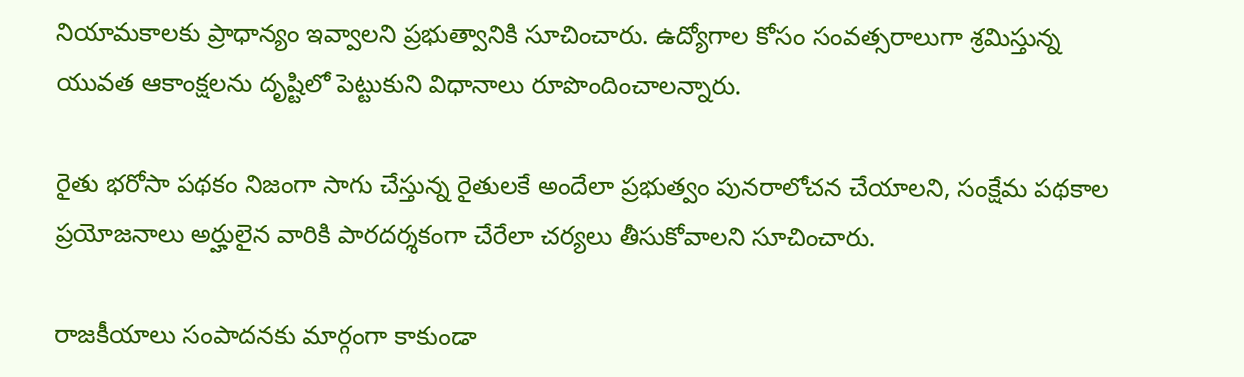నియామకాలకు ప్రాధాన్యం ఇవ్వాలని ప్రభుత్వానికి సూచించారు. ఉద్యోగాల కోసం సంవత్సరాలుగా శ్రమిస్తున్న యువత ఆకాంక్షలను దృష్టిలో పెట్టుకుని విధానాలు రూపొందించాలన్నారు.

రైతు భరోసా పథకం నిజంగా సాగు చేస్తున్న రైతులకే అందేలా ప్రభుత్వం పునరాలోచన చేయాలని, సంక్షేమ పథకాల ప్రయోజనాలు అర్హులైన వారికి పారదర్శకంగా చేరేలా చర్యలు తీసుకోవాలని సూచించారు.

రాజకీయాలు సంపాదనకు మార్గంగా కాకుండా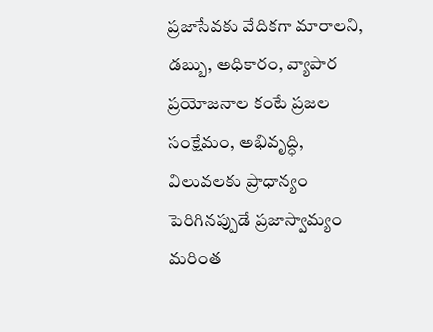ప్రజాసేవకు వేదికగా మారాలని, డబ్బు, అధికారం, వ్యాపార ప్రయోజనాల కంటే ప్రజల సంక్షేమం, అభివృద్ధి, విలువలకు ప్రాధాన్యం పెరిగినప్పుడే ప్రజాస్వామ్యం మరింత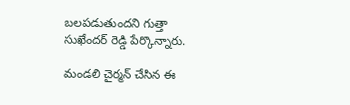బలపడుతుందని గుత్తా సుఖేందర్ రెడ్డి పేర్కొన్నారు.

మండలి చైర్మన్ చేసిన ఈ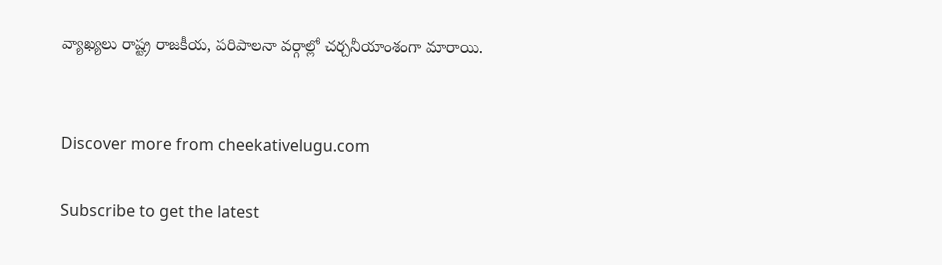వ్యాఖ్యలు రాష్ట్ర రాజకీయ, పరిపాలనా వర్గాల్లో చర్చనీయాంశంగా మారాయి.


Discover more from cheekativelugu.com

Subscribe to get the latest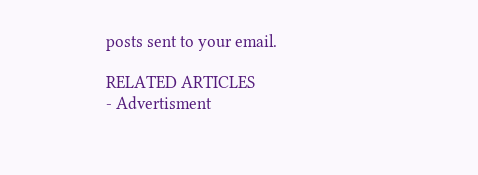posts sent to your email.

RELATED ARTICLES
- Advertisment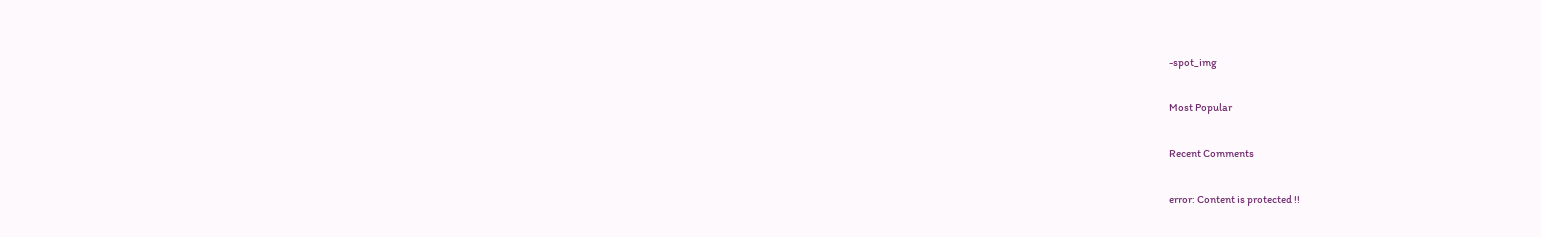-spot_img

Most Popular

Recent Comments

error: Content is protected !!